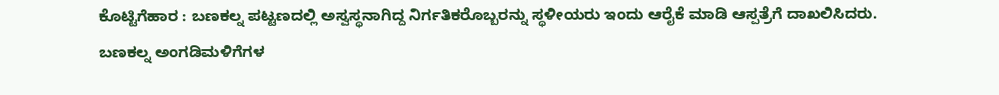ಕೊಟ್ಟಿಗೆಹಾರ : ಬಣಕಲ್ನ ಪಟ್ಟಣದಲ್ಲಿ ಅಸ್ವಸ್ಥನಾಗಿದ್ದ ನಿರ್ಗತಿಕರೊಬ್ಬರನ್ನು ಸ್ಥಳೀಯರು ಇಂದು ಆರೈಕೆ ಮಾಡಿ ಆಸ್ಪತ್ರೆಗೆ ದಾಖಲಿಸಿದರು.
ಬಣಕಲ್ನ ಅಂಗಡಿಮಳಿಗೆಗಳ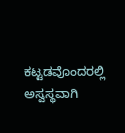ಕಟ್ಟಡವೊಂದರಲ್ಲಿ ಅಸ್ವಸ್ಥವಾಗಿ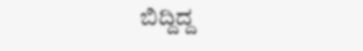ಬಿದ್ದಿದ್ದ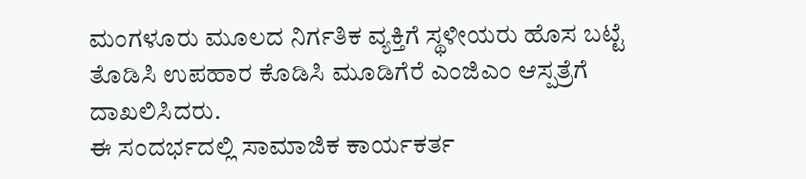ಮಂಗಳೂರು ಮೂಲದ ನಿರ್ಗತಿಕ ವ್ಯಕ್ತಿಗೆ ಸ್ಥಳೀಯರು ಹೊಸ ಬಟ್ಟೆ ತೊಡಿಸಿ ಉಪಹಾರ ಕೊಡಿಸಿ ಮೂಡಿಗೆರೆ ಎಂಜಿಎಂ ಆಸ್ಪತ್ರೆಗೆ ದಾಖಲಿಸಿದರು.
ಈ ಸಂದರ್ಭದಲ್ಲಿ ಸಾಮಾಜಿಕ ಕಾರ್ಯಕರ್ತ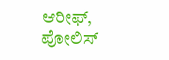ಆರೀಫ್, ಪೋಲಿಸ್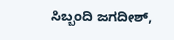ಸಿಬ್ಬಂದಿ ಜಗದೀಶ್,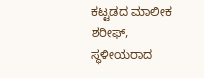ಕಟ್ಟಡದ ಮಾಲೀಕ ಶರೀಫ್, ಸ್ಥಳೀಯರಾದ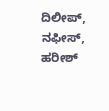ದಿಲೀಪ್, ನಫೀಸ್, ಹರೀಶ್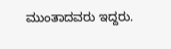ಮುಂತಾದವರು ಇದ್ದರು.